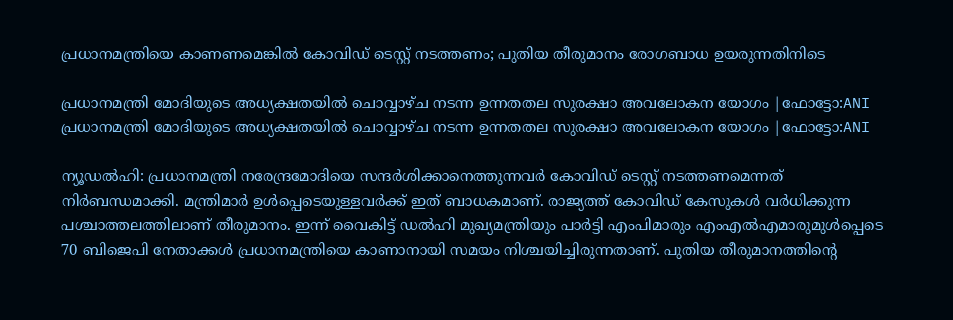പ്രധാനമന്ത്രിയെ കാണണമെങ്കില്‍ കോവിഡ് ടെസ്റ്റ് നടത്തണം; പുതിയ തീരുമാനം രോഗബാധ ഉയരുന്നതിനിടെ

പ്രധാനമന്ത്രി മോദിയുടെ അധ്യക്ഷതയില്‍ ചൊവ്വാഴ്ച നടന്ന ഉന്നതതല സുരക്ഷാ അവലോകന യോഗം |ഫോട്ടോ:ANI
പ്രധാനമന്ത്രി മോദിയുടെ അധ്യക്ഷതയില്‍ ചൊവ്വാഴ്ച നടന്ന ഉന്നതതല സുരക്ഷാ അവലോകന യോഗം |ഫോട്ടോ:ANI

ന്യൂഡല്‍ഹി: പ്രധാനമന്ത്രി നരേന്ദ്രമോദിയെ സന്ദര്‍ശിക്കാനെത്തുന്നവര്‍ കോവിഡ് ടെസ്റ്റ് നടത്തണമെന്നത് നിര്‍ബന്ധമാക്കി. മന്ത്രിമാർ ഉള്‍പ്പെടെയുള്ളവര്‍ക്ക് ഇത് ബാധകമാണ്. രാജ്യത്ത് കോവിഡ് കേസുകള്‍ വര്‍ധിക്കുന്ന പശ്ചാത്തലത്തിലാണ് തീരുമാനം. ഇന്ന് വൈകിട്ട് ഡല്‍ഹി മുഖ്യമന്ത്രിയും പാര്‍ട്ടി എംപിമാരും എംഎല്‍എമാരുമുള്‍പ്പെടെ 70 ബിജെപി നേതാക്കള്‍ പ്രധാനമന്ത്രിയെ കാണാനായി സമയം നിശ്ചയിച്ചിരുന്നതാണ്. പുതിയ തീരുമാനത്തിന്റെ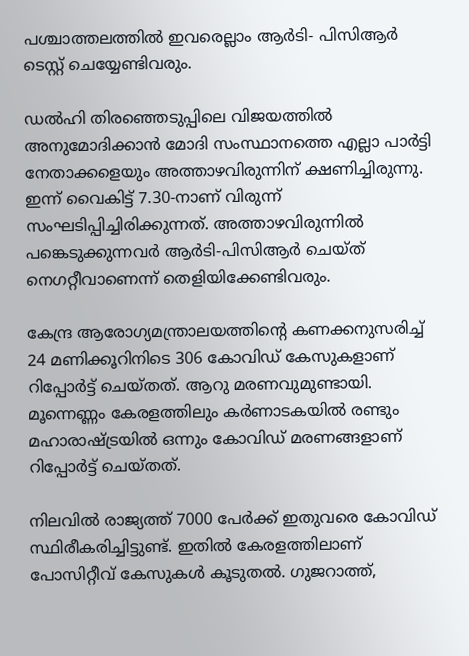പശ്ചാത്തലത്തില്‍ ഇവരെല്ലാം ആര്‍ടി- പിസിആര്‍ ടെസ്റ്റ് ചെയ്യേണ്ടിവരും.

ഡല്‍ഹി തിരഞ്ഞെടുപ്പിലെ വിജയത്തില്‍ അനുമോദിക്കാന്‍ മോദി സംസ്ഥാനത്തെ എല്ലാ പാര്‍ട്ടി നേതാക്കളെയും അത്താഴവിരുന്നിന് ക്ഷണിച്ചിരുന്നു. ഇന്ന് വൈകിട്ട് 7.30-നാണ് വിരുന്ന് സംഘടിപ്പിച്ചിരിക്കുന്നത്. അത്താഴവിരുന്നിൽ പങ്കെടുക്കുന്നവർ ആര്‍ടി-പിസിആര്‍ ചെയ്ത് നെഗറ്റീവാണെന്ന് തെളിയിക്കേണ്ടിവരും.

കേന്ദ്ര ആരോഗ്യമന്ത്രാലയത്തിന്റെ കണക്കനുസരിച്ച് 24 മണിക്കൂറിനിടെ 306 കോവിഡ് കേസുകളാണ് റിപ്പോര്‍ട്ട് ചെയ്തത്. ആറു മരണവുമുണ്ടായി. മൂന്നെണ്ണം കേരളത്തിലും കര്‍ണാടകയില്‍ രണ്ടും മഹാരാഷ്ട്രയില്‍ ഒന്നും കോവിഡ് മരണങ്ങളാണ് റിപ്പോര്‍ട്ട് ചെയ്തത്.

നിലവില്‍ രാജ്യത്ത് 7000 പേര്‍ക്ക് ഇതുവരെ കോവിഡ് സ്ഥിരീകരിച്ചിട്ടുണ്ട്. ഇതില്‍ കേരളത്തിലാണ് പോസിറ്റീവ് കേസുകള്‍ കൂടുതല്‍. ഗുജറാത്ത്,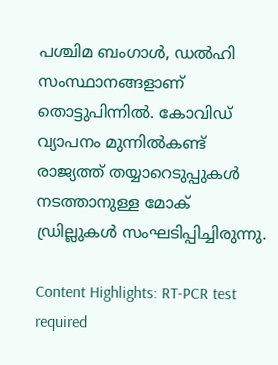പശ്ചിമ ബംഗാള്‍, ഡല്‍ഹി സംസ്ഥാനങ്ങളാണ് തൊട്ടുപിന്നില്‍. കോവിഡ് വ്യാപനം മുന്നില്‍കണ്ട് രാജ്യത്ത് തയ്യാറെടുപ്പുകള്‍ നടത്താനുള്ള മോക് ഡ്രില്ലുകള്‍ സംഘടിപ്പിച്ചിരുന്നു.

Content Highlights: RT-PCR test required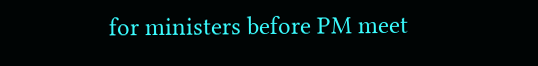for ministers before PM meet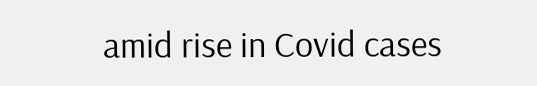amid rise in Covid cases